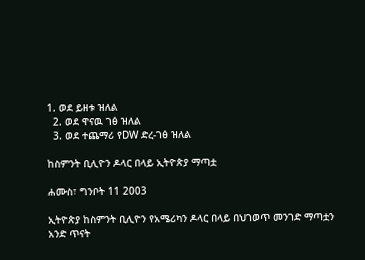1. ወደ ይዘቱ ዝለል
  2. ወደ ዋናዉ ገፅ ዝለል
  3. ወደ ተጨማሪ የDW ድረ-ገፅ ዝለል

ከስምንት ቢሊዮን ዶላር በላይ ኢትዮጵያ ማጣቷ

ሐሙስ፣ ግንቦት 11 2003

ኢትዮጵያ ከስምንት ቢሊዮን የአሜሪካን ዶላር በላይ በህገወጥ መንገድ ማጣቷን አንድ ጥናት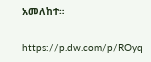አመለከተ።

https://p.dw.com/p/ROyq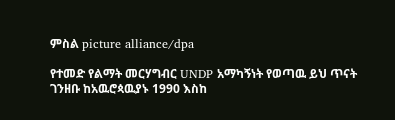ምስል picture alliance/dpa

የተመድ የልማት መርሃግብር UNDP አማካኝነት የወጣዉ ይህ ጥናት ገንዘቡ ከአዉሮጳዉያኑ 1990 እስከ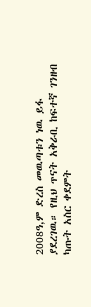2008ዓ,ም ድረስ መዉጣቱን ነዉ ይፋ ያደረገዉ። የዚህ ጥናት አቅራቢ ከፍተኛ ገንዘብ ካጡት አስር ቀደምት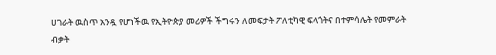ሀገራት ዉስጥ አንዷ የሆነችዉ የኢትዮጵያ መሪዎች ችግሩን ለመፍታት ፖለቲካዊ ፍላጎትና በተምሳሌት የመምራት ብቃት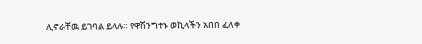ሊኖራቸዉ ይገባል ይላሉ። የዋሽንግተኑ ወኪላችን አበበ ፈለቀ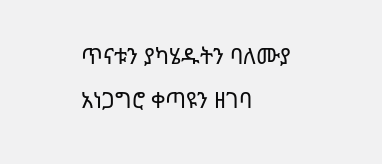ጥናቱን ያካሄዱትን ባለሙያ አነጋግሮ ቀጣዩን ዘገባ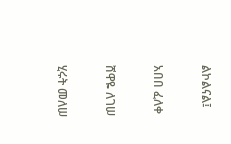ልኮልናል፤

አበበ ፈለቀ

ሸዋዬ ለገሠ

ሂሩት መለሠ